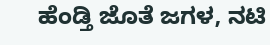ಹೆಂಡ್ತಿ ಜೊತೆ ಜಗಳ, ನಟಿ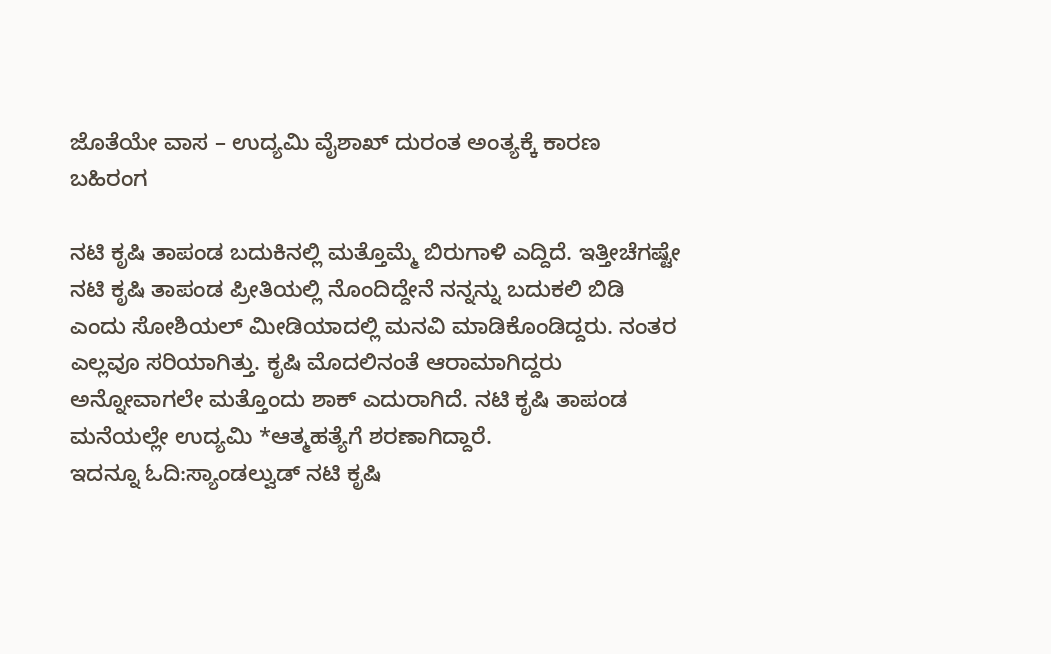ಜೊತೆಯೇ ವಾಸ – ಉದ್ಯಮಿ ವೈಶಾಖ್ ದುರಂತ ಅಂತ್ಯಕ್ಕೆ ಕಾರಣ ಬಹಿರಂಗ

ನಟಿ ಕೃಷಿ ತಾಪಂಡ ಬದುಕಿನಲ್ಲಿ ಮತ್ತೊಮ್ಮೆ ಬಿರುಗಾಳಿ ಎದ್ದಿದೆ. ಇತ್ತೀಚೆಗಷ್ಟೇ ನಟಿ ಕೃಷಿ ತಾಪಂಡ ಪ್ರೀತಿಯಲ್ಲಿ ನೊಂದಿದ್ದೇನೆ ನನ್ನನ್ನು ಬದುಕಲಿ ಬಿಡಿ ಎಂದು ಸೋಶಿಯಲ್ ಮೀಡಿಯಾದಲ್ಲಿ ಮನವಿ ಮಾಡಿಕೊಂಡಿದ್ದರು. ನಂತರ ಎಲ್ಲವೂ ಸರಿಯಾಗಿತ್ತು. ಕೃಷಿ ಮೊದಲಿನಂತೆ ಆರಾಮಾಗಿದ್ದರು ಅನ್ನೋವಾಗಲೇ ಮತ್ತೊಂದು ಶಾಕ್ ಎದುರಾಗಿದೆ. ನಟಿ ಕೃಷಿ ತಾಪಂಡ ಮನೆಯಲ್ಲೇ ಉದ್ಯಮಿ *ಆತ್ಮಹತ್ಯೆಗೆ ಶರಣಾಗಿದ್ದಾರೆ.
ಇದನ್ನೂ ಓದಿ:ಸ್ಯಾಂಡಲ್ವುಡ್ ನಟಿ ಕೃಷಿ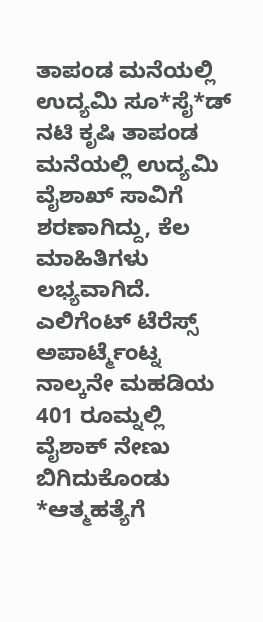ತಾಪಂಡ ಮನೆಯಲ್ಲಿ ಉದ್ಯಮಿ ಸೂ*ಸೈ*ಡ್
ನಟಿ ಕೃಷಿ ತಾಪಂಡ ಮನೆಯಲ್ಲಿ ಉದ್ಯಮಿ ವೈಶಾಖ್ ಸಾವಿಗೆ ಶರಣಾಗಿದ್ದು, ಕೆಲ ಮಾಹಿತಿಗಳು ಲಭ್ಯವಾಗಿದೆ. ಎಲಿಗೆಂಟ್ ಟೆರೆಸ್ಸ್ ಅಪಾರ್ಟ್ಮೆಂಟ್ನ ನಾಲ್ಕನೇ ಮಹಡಿಯ 401 ರೂಮ್ನಲ್ಲಿ ವೈಶಾಕ್ ನೇಣು ಬಿಗಿದುಕೊಂಡು *ಆತ್ಮಹತ್ಯೆಗೆ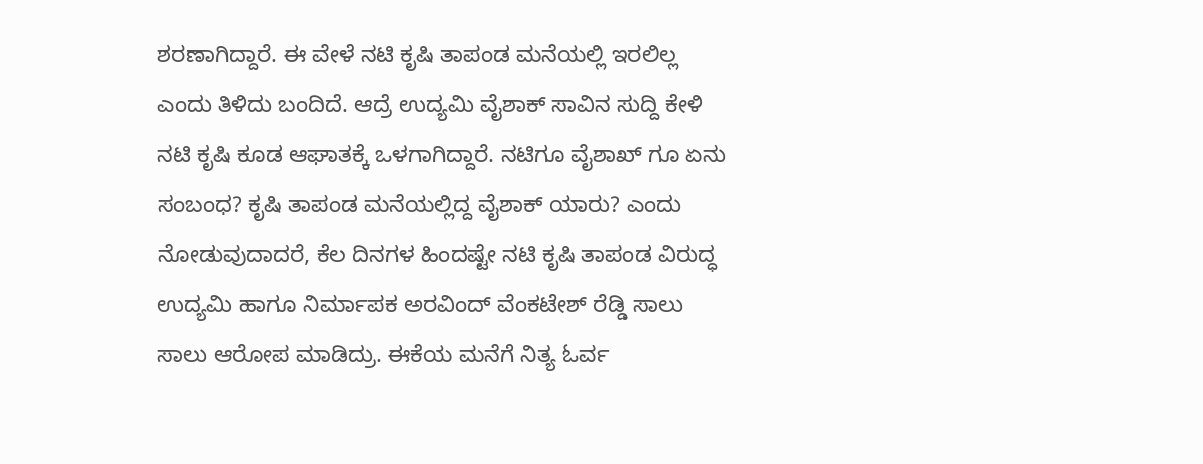ಶರಣಾಗಿದ್ದಾರೆ. ಈ ವೇಳೆ ನಟಿ ಕೃಷಿ ತಾಪಂಡ ಮನೆಯಲ್ಲಿ ಇರಲಿಲ್ಲ ಎಂದು ತಿಳಿದು ಬಂದಿದೆ. ಆದ್ರೆ ಉದ್ಯಮಿ ವೈಶಾಕ್ ಸಾವಿನ ಸುದ್ದಿ ಕೇಳಿ ನಟಿ ಕೃಷಿ ಕೂಡ ಆಘಾತಕ್ಕೆ ಒಳಗಾಗಿದ್ದಾರೆ. ನಟಿಗೂ ವೈಶಾಖ್ ಗೂ ಏನು ಸಂಬಂಧ? ಕೃಷಿ ತಾಪಂಡ ಮನೆಯಲ್ಲಿದ್ದ ವೈಶಾಕ್ ಯಾರು? ಎಂದು ನೋಡುವುದಾದರೆ, ಕೆಲ ದಿನಗಳ ಹಿಂದಷ್ಟೇ ನಟಿ ಕೃಷಿ ತಾಪಂಡ ವಿರುದ್ಧ ಉದ್ಯಮಿ ಹಾಗೂ ನಿರ್ಮಾಪಕ ಅರವಿಂದ್ ವೆಂಕಟೇಶ್ ರೆಡ್ಡಿ ಸಾಲು ಸಾಲು ಆರೋಪ ಮಾಡಿದ್ರು. ಈಕೆಯ ಮನೆಗೆ ನಿತ್ಯ ಓರ್ವ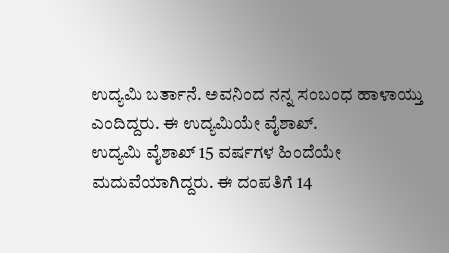ಉದ್ಯಮಿ ಬರ್ತಾನೆ. ಅವನಿಂದ ನನ್ನ ಸಂಬಂಧ ಹಾಳಾಯ್ತು ಎಂದಿದ್ದರು. ಈ ಉದ್ಯಮಿಯೇ ವೈಶಾಖ್.
ಉದ್ಯಮಿ ವೈಶಾಖ್ 15 ವರ್ಷಗಳ ಹಿಂದೆಯೇ ಮದುವೆಯಾಗಿದ್ದರು. ಈ ದಂಪತಿಗೆ 14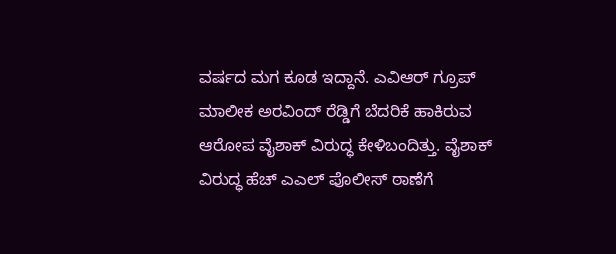ವರ್ಷದ ಮಗ ಕೂಡ ಇದ್ದಾನೆ. ಎವಿಆರ್ ಗ್ರೂಪ್ ಮಾಲೀಕ ಅರವಿಂದ್ ರೆಡ್ಡಿಗೆ ಬೆದರಿಕೆ ಹಾಕಿರುವ ಆರೋಪ ವೈಶಾಕ್ ವಿರುದ್ಧ ಕೇಳಿಬಂದಿತ್ತು. ವೈಶಾಕ್ ವಿರುದ್ಧ ಹೆಚ್ ಎಎಲ್ ಪೊಲೀಸ್ ಠಾಣೆಗೆ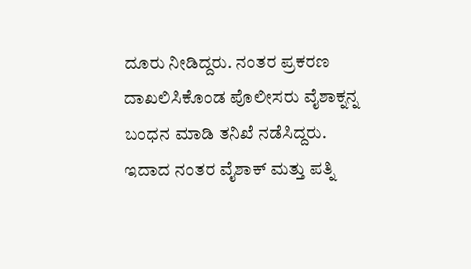ದೂರು ನೀಡಿದ್ದರು. ನಂತರ ಪ್ರಕರಣ ದಾಖಲಿಸಿಕೊಂಡ ಪೊಲೀಸರು ವೈಶಾಕ್ನನ್ನ ಬಂಧನ ಮಾಡಿ ತನಿಖೆ ನಡೆಸಿದ್ದರು. ಇದಾದ ನಂತರ ವೈಶಾಕ್ ಮತ್ತು ಪತ್ನಿ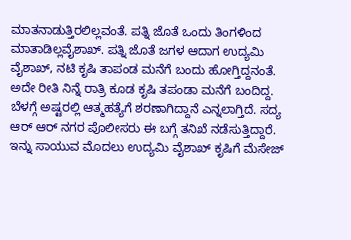ಮಾತನಾಡುತ್ತಿರಲಿಲ್ಲವಂತೆ. ಪತ್ನಿ ಜೊತೆ ಒಂದು ತಿಂಗಳಿಂದ ಮಾತಾಡಿಲ್ಲವೈಶಾಖ್. ಪತ್ನಿ ಜೊತೆ ಜಗಳ ಆದಾಗ ಉದ್ಯಮಿ ವೈಶಾಖ್, ನಟಿ ಕೃಷಿ ತಾಪಂಡ ಮನೆಗೆ ಬಂದು ಹೋಗ್ತಿದ್ದನಂತೆ. ಅದೇ ರೀತಿ ನಿನ್ನೆ ರಾತ್ರಿ ಕೂಡ ಕೃಷಿ ತಪಂಡಾ ಮನೆಗೆ ಬಂದಿದ್ದ. ಬೆಳಗ್ಗೆ ಅಷ್ಟರಲ್ಲಿ ಆತ್ಮಹತ್ಯೆಗೆ ಶರಣಾಗಿದ್ದಾನೆ ಎನ್ನಲಾಗ್ತಿದೆ. ಸದ್ಯ ಆರ್ ಆರ್ ನಗರ ಪೊಲೀಸರು ಈ ಬಗ್ಗೆ ತನಿಖೆ ನಡೆಸುತ್ತಿದ್ದಾರೆ.
ಇನ್ನು ಸಾಯುವ ಮೊದಲು ಉದ್ಯಮಿ ವೈಶಾಖ್ ಕೃಷಿಗೆ ಮೆಸೇಜ್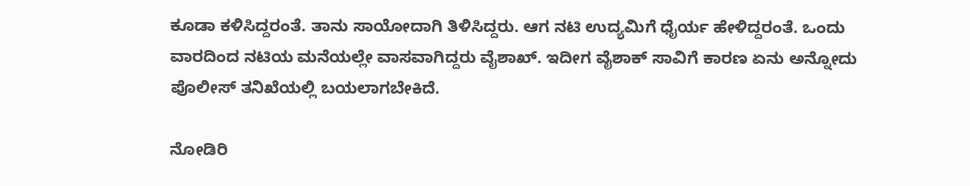ಕೂಡಾ ಕಳಿಸಿದ್ದರಂತೆ. ತಾನು ಸಾಯೋದಾಗಿ ತಿಳಿಸಿದ್ದರು. ಆಗ ನಟಿ ಉದ್ಯಮಿಗೆ ಧೈರ್ಯ ಹೇಳಿದ್ದರಂತೆ. ಒಂದು ವಾರದಿಂದ ನಟಿಯ ಮನೆಯಲ್ಲೇ ವಾಸವಾಗಿದ್ದರು ವೈಶಾಖ್. ಇದೀಗ ವೈಶಾಕ್ ಸಾವಿಗೆ ಕಾರಣ ಏನು ಅನ್ನೋದು ಪೊಲೀಸ್ ತನಿಖೆಯಲ್ಲಿ ಬಯಲಾಗಬೇಕಿದೆ.

ನೋಡಿರಿ